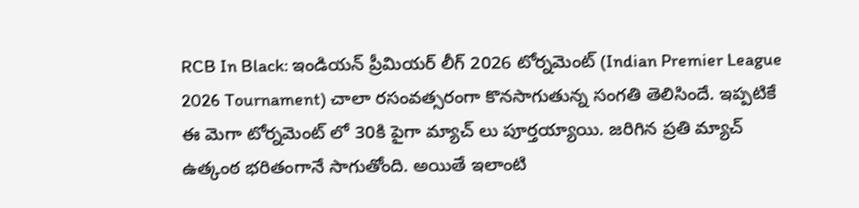RCB In Black: ఇండియన్ ప్రీమియర్ లీగ్ 2026 టోర్నమెంట్ (Indian Premier League 2026 Tournament) చాలా రసంవత్సరంగా కొనసాగుతున్న సంగతి తెలిసిందే. ఇప్పటికే ఈ మెగా టోర్నమెంట్ లో 30కి పైగా మ్యాచ్ లు పూర్తయ్యాయి. జరిగిన ప్రతి మ్యాచ్ ఉత్కంఠ భరితంగానే సాగుతోంది. అయితే ఇలాంటి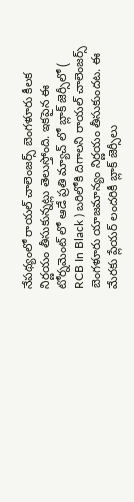నేపథ్యంలో రాయల్ చాలెంజర్స్ బెంగళూరు కీలక నిర్ణయం తీసుకున్నట్లు తెలుస్తోంది. ఇకపైన ఈ టోర్నమెంట్ లో ఆడే ప్రతి మ్యాచ్ లో బ్లాక్ జెర్సీలో ( RCB In Black ) బరిలోకి దిగాలని రాయల్ చాలెంజర్స్ బెంగళూరు యాజమాన్యం నిర్ణయం తీసుకుందట. ఈ మేరకు ప్లేయర్ లందరికీ బ్లాక్ జెర్సీలు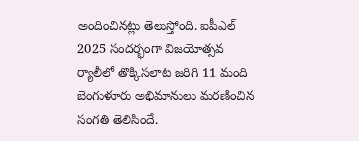అందించినట్లు తెలుస్తోంది. ఐపీఎల్ 2025 సందర్భంగా విజయోత్సవ ర్యాలీలో తొక్కిసలాట జరిగి 11 మంది బెంగుళూరు అభిమానులు మరణించిన సంగతి తెలిసిందే.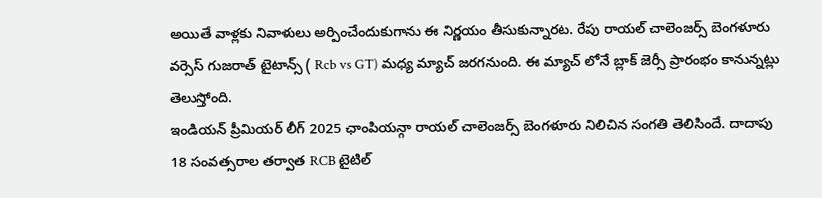అయితే వాళ్లకు నివాళులు అర్పించేందుకుగాను ఈ నిర్ణయం తీసుకున్నారట. రేపు రాయల్ చాలెంజర్స్ బెంగళూరు వర్సెస్ గుజరాత్ టైటాన్స్ ( Rcb vs GT) మధ్య మ్యాచ్ జరగనుంది. ఈ మ్యాచ్ లోనే బ్లాక్ జెర్సీ ప్రారంభం కానున్నట్లు తెలుస్తోంది.
ఇండియన్ ప్రీమియర్ లీగ్ 2025 ఛాంపియన్గా రాయల్ చాలెంజర్స్ బెంగళూరు నిలిచిన సంగతి తెలిసిందే. దాదాపు 18 సంవత్సరాల తర్వాత RCB టైటిల్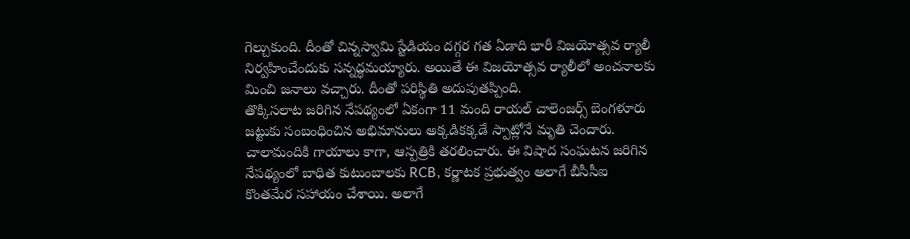గెల్చుకుంది. దీంతో చిన్నస్వామి స్టేడియం దగ్గర గత ఏడాది భారీ విజయోత్సవ ర్యాలీ నిర్వహించేందుకు సన్నద్ధమయ్యారు. అయితే ఈ విజయోత్సవ ర్యాలీలో అంచనాలకు మించి జనాలు వచ్చారు. దీంతో పరిస్థితి అదుపుతప్పింది.
తొక్కిసలాట జరిగిన నేపథ్యంలో ఏకంగా 11 మంది రాయల్ చాలెంజర్స్ బెంగళూరు జట్టుకు సంబంధించిన అభిమానులు అక్కడికక్కడే స్పాట్లోనే మృతి చెందారు. చాలామందికి గాయాలు కాగా, ఆస్పత్రికి తరలించారు. ఈ విషాద సంఘటన జరిగిన నేపథ్యంలో బాధిత కుటుంబాలకు RCB, కర్ణాటక ప్రభుత్వం అలాగే బీసీసీఐ కొంతమేర సహాయం చేశాయి. అలాగే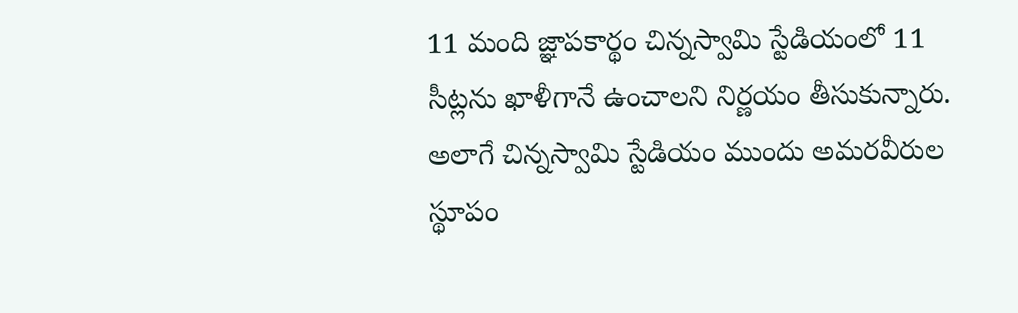11 మంది జ్ఞాపకార్థం చిన్నస్వామి స్టేడియంలో 11 సీట్లను ఖాళీగానే ఉంచాలని నిర్ణయం తీసుకున్నారు. అలాగే చిన్నస్వామి స్టేడియం ముందు అమరవీరుల స్థూపం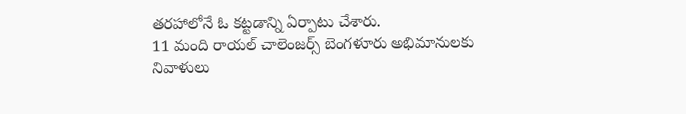తరహాలోనే ఓ కట్టడాన్ని ఏర్పాటు చేశారు.
11 మంది రాయల్ చాలెంజర్స్ బెంగళూరు అభిమానులకు నివాళులు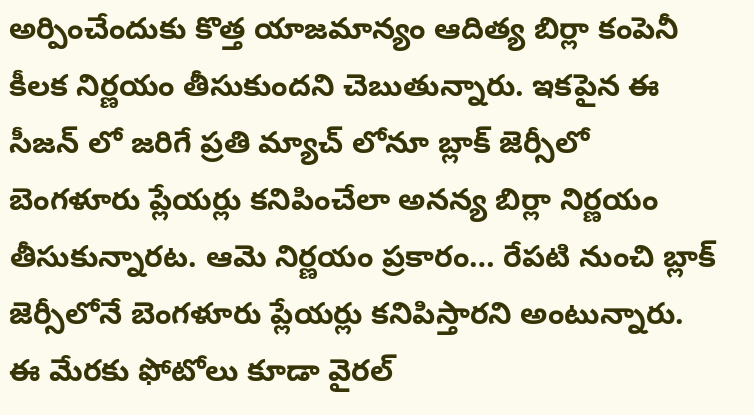అర్పించేందుకు కొత్త యాజమాన్యం ఆదిత్య బిర్లా కంపెనీ కీలక నిర్ణయం తీసుకుందని చెబుతున్నారు. ఇకపైన ఈ సీజన్ లో జరిగే ప్రతి మ్యాచ్ లోనూ బ్లాక్ జెర్సీలో బెంగళూరు ప్లేయర్లు కనిపించేలా అనన్య బిర్లా నిర్ణయం తీసుకున్నారట. ఆమె నిర్ణయం ప్రకారం… రేపటి నుంచి బ్లాక్ జెర్సీలోనే బెంగళూరు ప్లేయర్లు కనిపిస్తారని అంటున్నారు. ఈ మేరకు ఫోటోలు కూడా వైరల్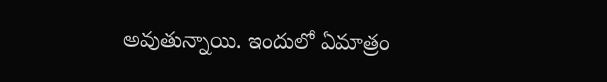అవుతున్నాయి. ఇందులో ఏమాత్రం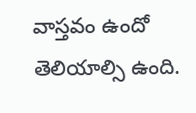వాస్తవం ఉందో తెలియాల్సి ఉంది.